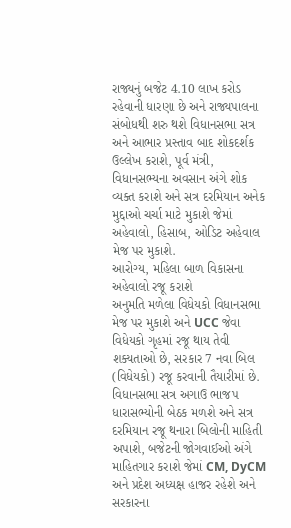રાજ્યનું બજેટ 4.10 લાખ કરોડ રહેવાની ધારણા છે અને રાજ્યપાલના સંબોધથી શરુ થશે વિધાનસભા સત્ર અને આભાર પ્રસ્તાવ બાદ શોકદર્શક ઉલ્લેખ કરાશે, પૂર્વ મંત્રી, વિધાનસભ્યના અવસાન અંગે શોક વ્યક્ત કરાશે અને સત્ર દરમિયાન અનેક મુદ્દાઓ ચર્ચા માટે મુકાશે જેમાં અહેવાલો, હિસાબ, ઓડિટ અહેવાલ મેજ પર મુકાશે.
આરોગ્ય, મહિલા બાળ વિકાસના અહેવાલો રજૂ કરાશે
અનુમતિ મળેલા વિધેયકો વિધાનસભા મેજ પર મુકાશે અને UCC જેવા વિધેયકો ગૃહમાં રજૂ થાય તેવી શક્યતાઓ છે, સરકાર 7 નવા બિલ (વિધેયકો) રજૂ કરવાની તૈયારીમાં છે. વિધાનસભા સત્ર અગાઉ ભાજપ ધારાસભ્યોની બેઠક મળશે અને સત્ર દરમિયાન રજૂ થનારા બિલોની માહિતી અપાશે, બજેટની જોગવાઈઓ અંગે માહિતગાર કરાશે જેમાં CM, DyCM અને પ્રદેશ અધ્યક્ષ હાજર રહેશે અને સરકારના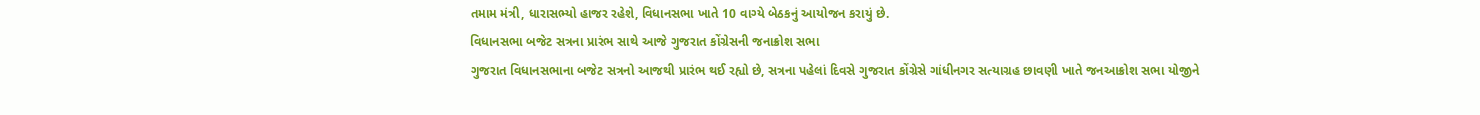તમામ મંત્રી, ધારાસભ્યો હાજર રહેશે, વિધાનસભા ખાતે 10 વાગ્યે બેઠકનું આયોજન કરાયું છે.
વિધાનસભા બજેટ સત્રના પ્રારંભ સાથે આજે ગુજરાત કોંગ્રેસની જનાક્રોશ સભા
ગુજરાત વિધાનસભાના બજેટ સત્રનો આજથી પ્રારંભ થઈ રહ્યો છે, સત્રના પહેલાં દિવસે ગુજરાત કોંગ્રેસે ગાંધીનગર સત્યાગ્રહ છાવણી ખાતે જનઆક્રોશ સભા યોજીને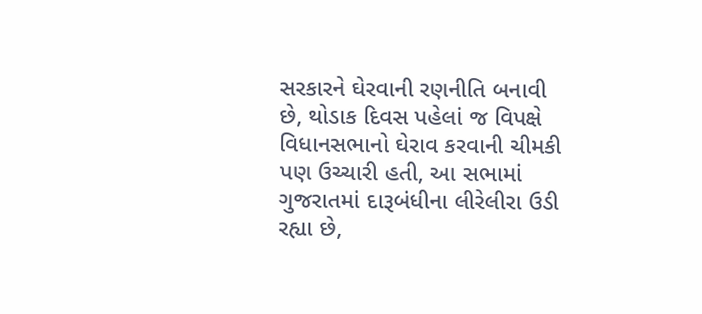સરકારને ઘેરવાની રણનીતિ બનાવી છે, થોડાક દિવસ પહેલાં જ વિપક્ષે વિધાનસભાનો ઘેરાવ કરવાની ચીમકી પણ ઉચ્ચારી હતી, આ સભામાં ગુજરાતમાં દારૂબંધીના લીરેલીરા ઉડી રહ્યા છે,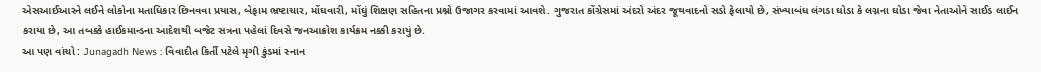એસઆઈઆરને લઈને લોકોના મતાધિકાર છિનવવા પ્રયાસ, બેફામ ભ્રષ્ટાચાર, મોંઘવારી, મોંઘું શિક્ષણ સહિતના પ્રશ્નો ઉજાગર કરવામાં આવશે. ગુજરાત કોંગ્રેસમાં અંદરો અંદર જૂથવાદનો સડો ફેલાયો છે, સંખ્યાબંધ લંગડા ઘોડા કે લગ્નના ઘોડા જેવા નેતાઓને સાઈડ લાઈન કરાયા છે, આ તબક્કે હાઈકમાન્ડના આદેશથી બજેટ સત્રના પહેલાં દિવસે જનઆક્રોશ કાર્યક્રમ નક્કી કરાયું છે.
આ પણ વાંચો : Junagadh News : વિવાદીત કિર્તી પટેલે મૃગી કુંડમાં સ્નાન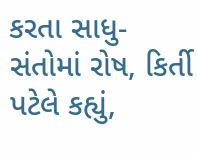કરતા સાધુ-સંતોમાં રોષ, કિર્તી પટેલે કહ્યું,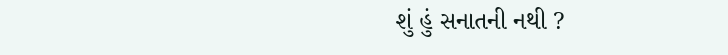શું હું સનાતની નથી ?